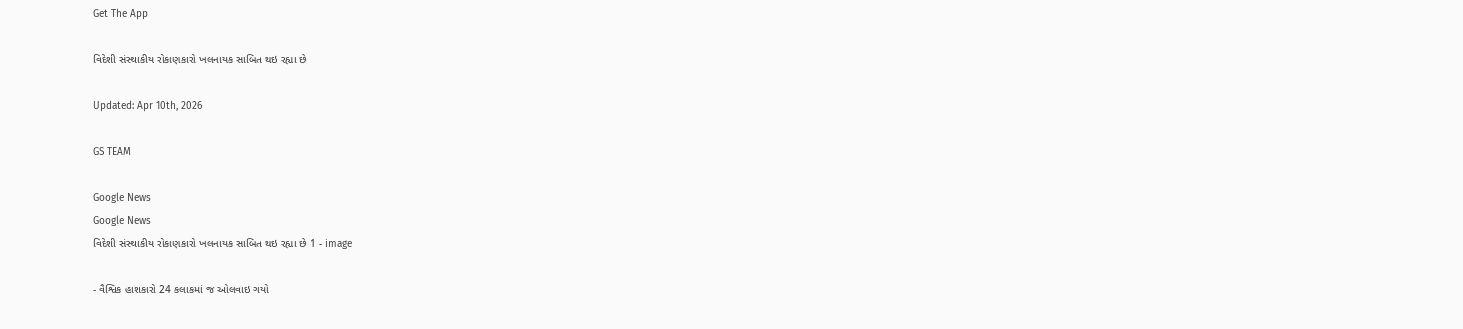Get The App

વિદેશી સંસ્થાકીય રોકાણકારો ખલનાયક સાબિત થઇ રહ્યા છે

Updated: Apr 10th, 2026

GS TEAM

Google News
Google News
વિદેશી સંસ્થાકીય રોકાણકારો ખલનાયક સાબિત થઇ રહ્યા છે 1 - image

- વૈશ્વિક હાશકારો 24 કલાકમાં જ ઓલવાઇ ગયો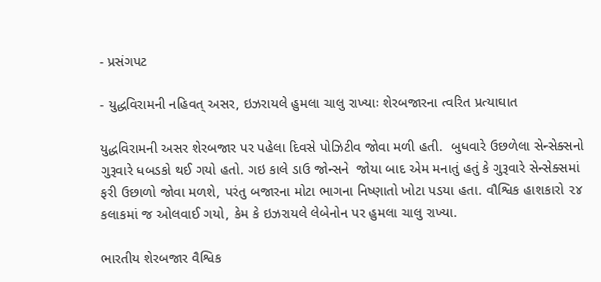- પ્રસંગપટ

- યુદ્ધવિરામની નહિવત્ અસર, ઇઝરાયલે હુમલા ચાલુ રાખ્યાઃ શેરબજારના ત્વરિત પ્રત્યાઘાત

યુદ્ધવિરામની અસર શેરબજાર પર પહેલા દિવસે પોઝિટીવ જોવા મળી હતી.  બુધવારે ઉછળેલા સેન્સેક્સનો ગુરૂવારે ધબડકો થઈ ગયો હતો. ગઇ કાલે ડાઉ જોન્સને  જોયા બાદ એમ મનાતું હતું કે ગુરૂવારે સેન્સેક્સમાં ફરી ઉછાળો જોવા મળશે, પરંતુ બજારના મોટા ભાગના નિષ્ણાતો ખોટા પડયા હતા. વૌશ્વિક હાશકારો ૨૪ કલાકમાં જ ઓલવાઈ ગયો, કેમ કે ઇઝરાયલે લેબેનોન પર હુમલા ચાલુ રાખ્યા.

ભારતીય શેરબજાર વૈશ્વિક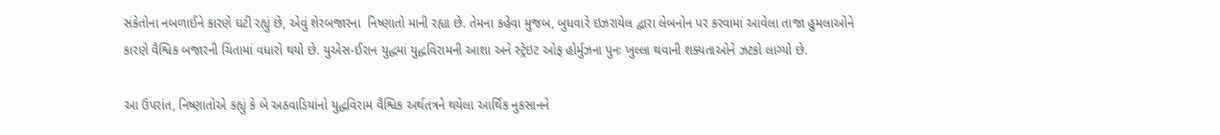સંકેતોના નબળાઈને કારણે ઘટી રહ્યું છે, એવું શેરબજારના  નિષ્ણાતો માની રહ્યા છે. તેમના કહેવા મુજબ, બુધવારે ઇઝરાયેલ દ્વારા લેબનોન પર કરવામાં આવેલા તાજા હુમલાઓને કારણે વૈશ્વિક બજારની ચિંતામાં વધારો થયો છે. યુએસ-ઈરાન યુદ્ધમાં યુદ્ધવિરામની આશા અને સ્ટ્રેઇટ ઓફ હોર્મુઝના પુનઃ ખુલ્લા થવાની શક્યતાઓને ઝટકો લાગ્યો છે.

આ ઉપરાંત, નિષ્ણાતોએ કહ્યું કે બે અઠવાડિયાંનો યુદ્ધવિરામ વૈશ્વિક અર્થતંત્રને થયેલા આર્થિક નુકસાનને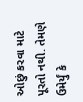ઓછું કરવા માટે પૂરતો નથી. તેમણે ઉમેર્યું કે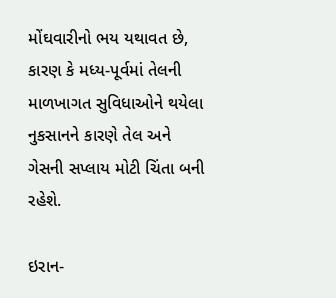મોંઘવારીનો ભય યથાવત છે, કારણ કે મધ્ય-પૂર્વમાં તેલની માળખાગત સુવિધાઓને થયેલા નુકસાનને કારણે તેલ અને ગેસની સપ્લાય મોટી ચિંતા બની રહેશે.

ઇરાન-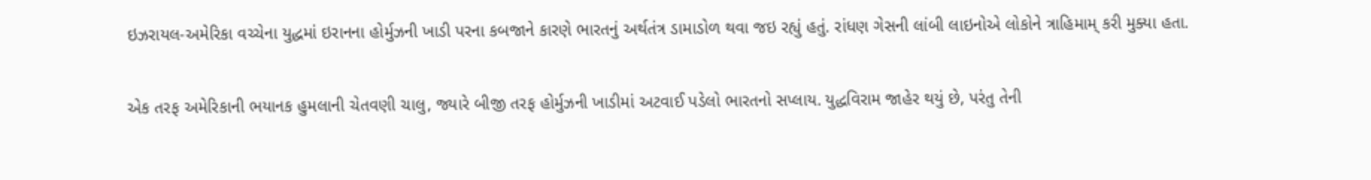ઇઝરાયલ-અમેરિકા વચ્ચેના યુદ્ધમાં ઇરાનના હોર્મુઝની ખાડી પરના કબજાને કારણે ભારતનું અર્થતંત્ર ડામાડોળ થવા જઇ રહ્યું હતું. રાંધણ ગેસની લાંબી લાઇનોએ લોકોને ત્રાહિમામ્ કરી મુક્યા હતા.

એક તરફ અમેરિકાની ભયાનક હુમલાની ચેતવણી ચાલુ, જ્યારે બીજી તરફ હોર્મુઝની ખાડીમાં અટવાઈ પડેલો ભારતનો સપ્લાય. યુદ્ધવિરામ જાહેર થયું છે, પરંતુ તેની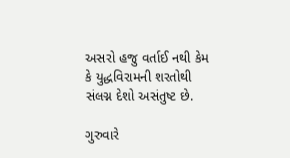અસરો હજુ વર્તાઈ નથી કેમ કે યુદ્ધવિરામની શરતોથી  સંલગ્ન દેશો અસંતુષ્ટ છે.

ગુરુવારે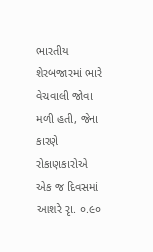ભારતીય શેરબજારમાં ભારે વેચવાલી જોવા મળી હતી, જેના કારણે રોકાણકારોએ એક જ દિવસમાં આશરે રૃા. ૦.૯૦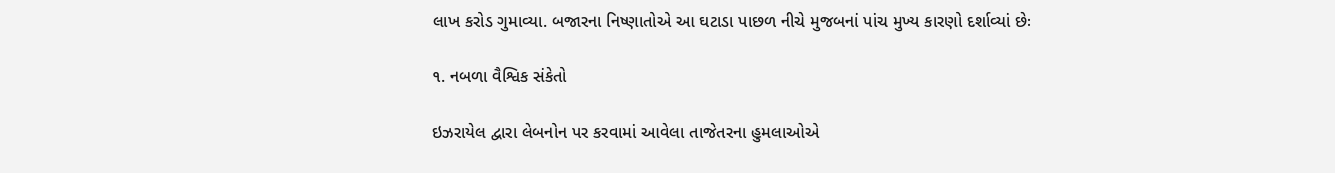લાખ કરોડ ગુમાવ્યા. બજારના નિષ્ણાતોએ આ ઘટાડા પાછળ નીચે મુજબનાં પાંચ મુખ્ય કારણો દર્શાવ્યાં છેઃ

૧. નબળા વૈશ્વિક સંકેતો

ઇઝરાયેલ દ્વારા લેબનોન પર કરવામાં આવેલા તાજેતરના હુમલાઓએ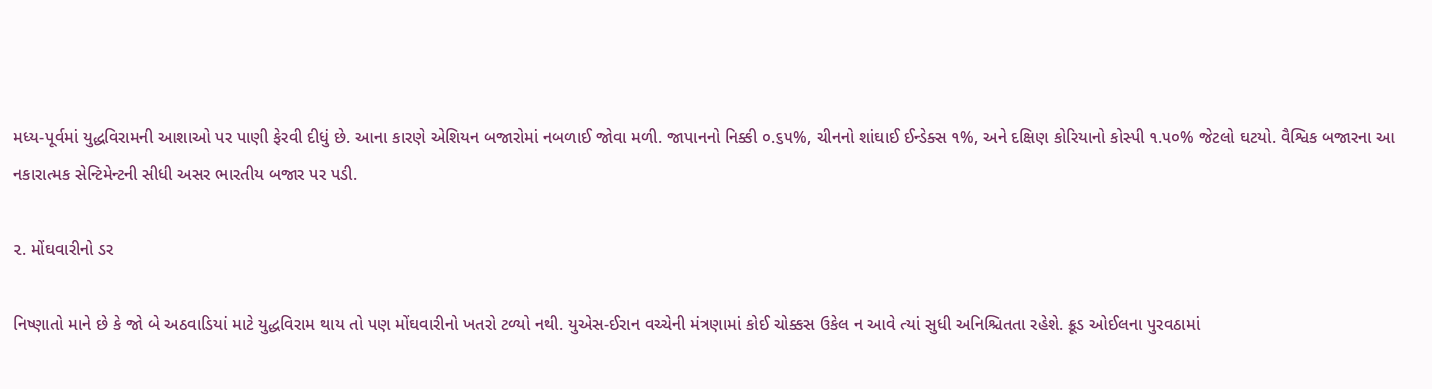મધ્ય-પૂર્વમાં યુદ્ધવિરામની આશાઓ પર પાણી ફેરવી દીધું છે. આના કારણે એશિયન બજારોમાં નબળાઈ જોવા મળી. જાપાનનો નિક્કી ૦.૬૫%, ચીનનો શાંઘાઈ ઈન્ડેક્સ ૧%, અને દક્ષિણ કોરિયાનો કોસ્પી ૧.૫૦% જેટલો ઘટયો. વૈશ્વિક બજારના આ નકારાત્મક સેન્ટિમેન્ટની સીધી અસર ભારતીય બજાર પર પડી.

૨. મોંઘવારીનો ડર

નિષ્ણાતો માને છે કે જો બે અઠવાડિયાં માટે યુદ્ધવિરામ થાય તો પણ મોંઘવારીનો ખતરો ટળ્યો નથી. યુએસ-ઈરાન વચ્ચેની મંત્રણામાં કોઈ ચોક્કસ ઉકેલ ન આવે ત્યાં સુધી અનિશ્ચિતતા રહેશે. ક્રૂડ ઓઈલના પુરવઠામાં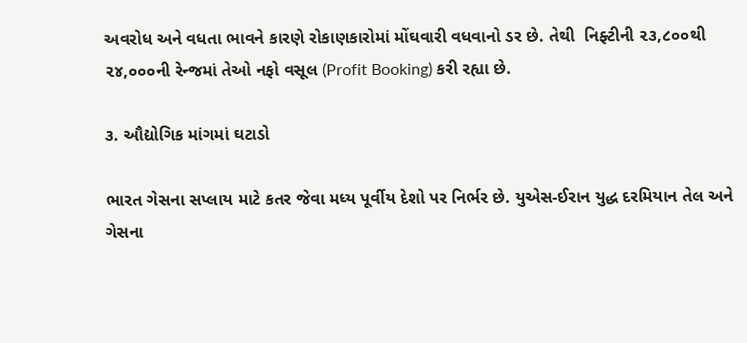અવરોધ અને વધતા ભાવને કારણે રોકાણકારોમાં મોંઘવારી વધવાનો ડર છે. તેથી  નિફ્ટીની ૨૩,૮૦૦થી ૨૪,૦૦૦ની રેન્જમાં તેઓ નફો વસૂલ (Profit Booking) કરી રહ્યા છે.

૩. ઔદ્યોગિક માંગમાં ઘટાડો

ભારત ગેસના સપ્લાય માટે કતર જેવા મધ્ય પૂર્વીય દેશો પર નિર્ભર છે. યુએસ-ઈરાન યુદ્ધ દરમિયાન તેલ અને ગેસના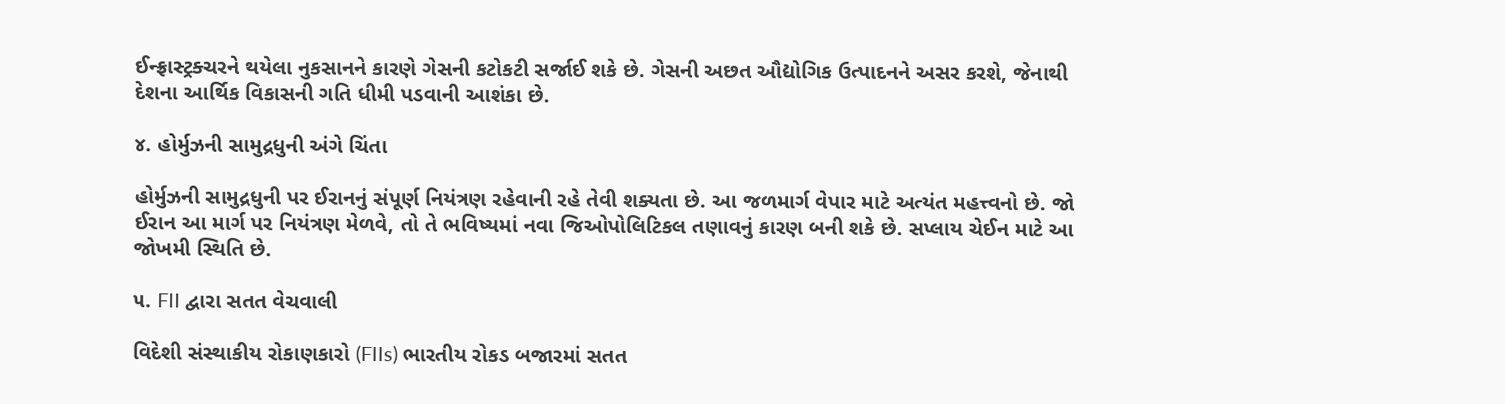ઈન્ફ્રાસ્ટ્રક્ચરને થયેલા નુકસાનને કારણે ગેસની કટોકટી સર્જાઈ શકે છે. ગેસની અછત ઔદ્યોગિક ઉત્પાદનને અસર કરશે, જેનાથી દેશના આર્થિક વિકાસની ગતિ ધીમી પડવાની આશંકા છે.

૪. હોર્મુઝની સામુદ્રધુની અંગે ચિંતા

હોર્મુઝની સામુદ્રધુની પર ઈરાનનું સંપૂર્ણ નિયંત્રણ રહેવાની રહે તેવી શક્યતા છે. આ જળમાર્ગ વેપાર માટે અત્યંત મહત્ત્વનો છે. જો ઈરાન આ માર્ગ પર નિયંત્રણ મેળવે, તો તે ભવિષ્યમાં નવા જિઓપોલિટિકલ તણાવનું કારણ બની શકે છે. સપ્લાય ચેઈન માટે આ જોખમી સ્થિતિ છે.

૫. FII દ્વારા સતત વેચવાલી

વિદેશી સંસ્થાકીય રોકાણકારો (FIIs) ભારતીય રોકડ બજારમાં સતત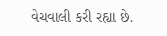વેચવાલી કરી રહ્યા છે.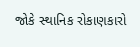જોકે સ્થાનિક રોકાણકારો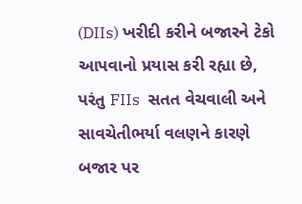(DIIs) ખરીદી કરીને બજારને ટેકો આપવાનો પ્રયાસ કરી રહ્યા છે, પરંતુ FIIs  સતત વેચવાલી અને સાવચેતીભર્યા વલણને કારણે બજાર પર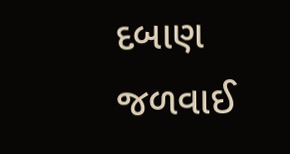દબાણ જળવાઈ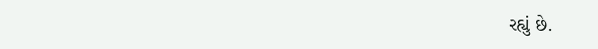રહ્યું છે.